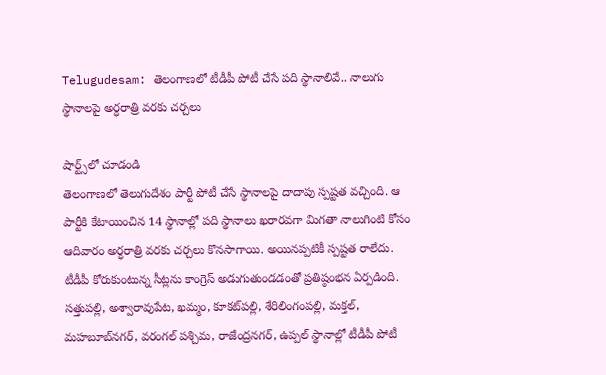Telugudesam: తెలంగాణలో టీడీపీ పోటీ చేసే పది స్థానాలివే.. నాలుగు స్థానాలపై అర్ధరాత్రి వరకు చర్చలు

షార్ట్స్‌లో చూడండి
తెలంగాణలో తెలుగుదేశం పార్టీ పోటీ చేసే స్థానాలపై దాదాపు స్పష్టత వచ్చింది. ఆ పార్టీకి కేటాయించిన 14 స్థానాల్లో పది స్థానాలు ఖరారవగా మిగతా నాలుగింటి కోసం ఆదివారం అర్ధరాత్రి వరకు చర్చలు కొనసాగాయి. అయినప్పటికీ స్పష్టత రాలేదు. టీడీపీ కోరుకుంటున్న సీట్లను కాంగ్రెస్ అడుగుతుండడంతో ప్రతిష్ఠంభన ఏర్పడింది. సత్తుపల్లి, అశ్వారావుపేట, ఖమ్మం, కూకట్‌పల్లి, శేరిలింగంపల్లి, మక్తల్, మహబూబ్‌నగర్, వరంగల్ పశ్చిమ, రాజేంద్రనగర్, ఉప్పల్ స్థానాల్లో టీడీపీ పోటీ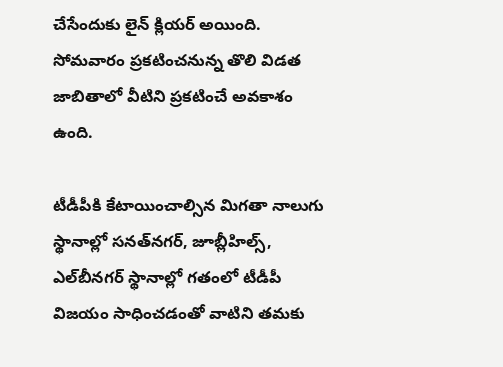చేసేందుకు లైన్ క్లియర్ అయింది. సోమవారం ప్రకటించనున్న తొలి విడత జాబితాలో వీటిని ప్రకటించే అవకాశం ఉంది.

టీడీపీకి కేటాయించాల్సిన మిగతా నాలుగు  స్థానాల్లో సనత్‌నగర్, జూబ్లీహిల్స్, ఎల్‌బీనగర్ స్థానాల్లో గతంలో టీడీపీ విజయం సాధించడంతో వాటిని తమకు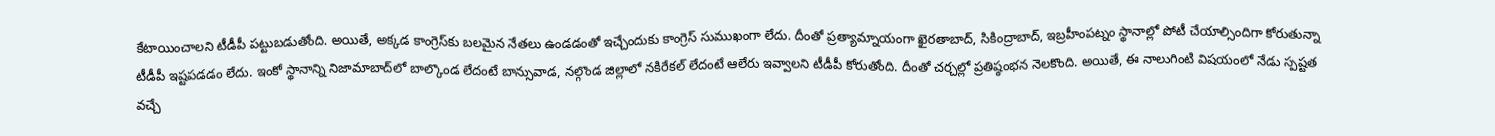కేటాయించాలని టీడీపీ పట్టుబడుతోంది. అయితే, అక్కడ కాంగ్రెస్‌కు బలమైన నేతలు ఉండడంతో ఇచ్చేందుకు కాంగ్రెస్ సుముఖంగా లేదు. దీంతో ప్రత్యామ్నాయంగా ఖైరతాబాద్, సికింద్రాబాద్, ఇబ్రహీంపట్నం స్థానాల్లో పోటీ చేయాల్సిందిగా కోరుతున్నా టీడీపీ ఇష్టపడడం లేదు. ఇంకో స్థానాన్ని నిజామాబాద్‌లో బాల్కొండ లేదంటే బాన్సువాడ, నల్గొండ జిల్లాలో నకిరేకల్ లేదంటే ఆలేరు ఇవ్వాలని టీడీపీ కోరుతోంది. దీంతో చర్చల్లో ప్రతిష్ఠంభన నెలకొంది. అయితే, ఈ నాలుగింటి విషయంలో నేడు స్పష్టత వచ్చే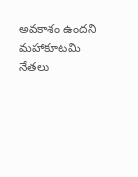అవకాశం ఉందని మహాకూటమి నేతలు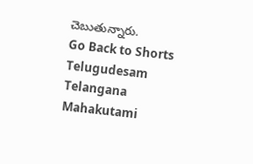చెబుతున్నారు.
Go Back to Shorts
Telugudesam
Telangana
Mahakutami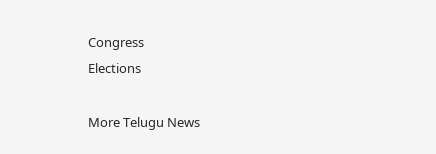Congress
Elections

More Telugu News